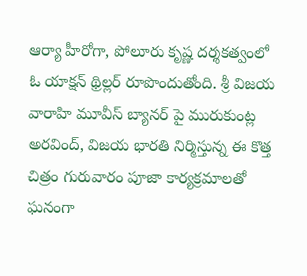ఆర్యా హీరోగా, పోలూరు కృష్ణ దర్శకత్వంలో ఓ యాక్షన్ థ్రిల్లర్ రూపొందుతోంది. శ్రీ విజయ వారాహి మూవీస్ బ్యానర్ పై మురుకుంట్ల అరవింద్, విజయ భారతి నిర్మిస్తున్న ఈ కొత్త చిత్రం గురువారం పూజా కార్యక్రమాలతో ఘనంగా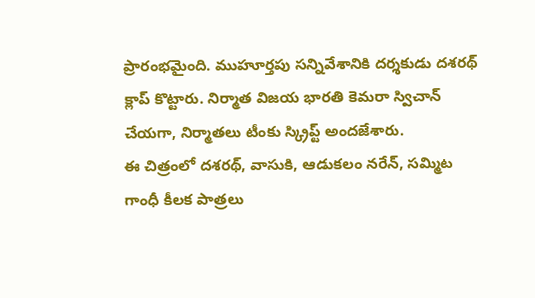ప్రారంభమైంది. ముహూర్తపు సన్నివేశానికి దర్శకుడు దశరథ్ క్లాప్ కొట్టారు. నిర్మాత విజయ భారతి కెమరా స్విచాన్ చేయగా, నిర్మాతలు టీంకు స్క్రిప్ట్ అందజేశారు.
ఈ చిత్రంలో దశరథ్, వాసుకి, ఆడుకలం నరేన్, సమ్మిట గాంధీ కీలక పాత్రలు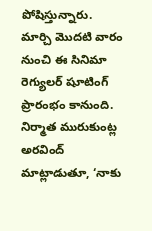పోషిస్తున్నారు. మార్చి మొదటి వారం నుంచి ఈ సినిమా రెగ్యులర్ షూటింగ్ ప్రారంభం కానుంది.
నిర్మాత మురుకుంట్ల అరవింద్ మాట్లాడుతూ, ‘నాకు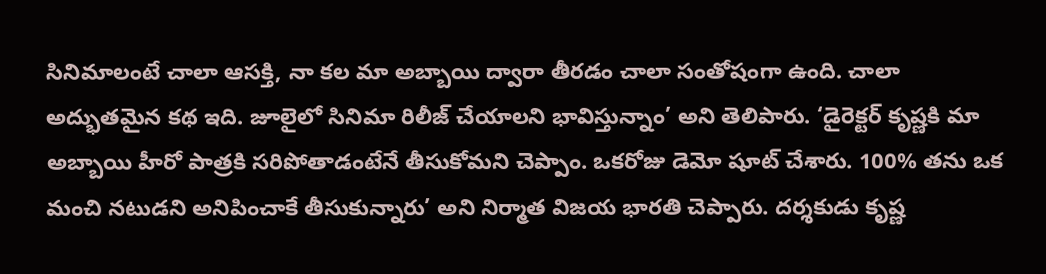సినిమాలంటే చాలా ఆసక్తి, నా కల మా అబ్బాయి ద్వారా తీరడం చాలా సంతోషంగా ఉంది. చాలా అద్భుతమైన కథ ఇది. జూలైలో సినిమా రిలీజ్ చేయాలని భావిస్తున్నాం’ అని తెలిపారు. ‘డైరెక్టర్ కృష్ణకి మా అబ్బాయి హీరో పాత్రకి సరిపోతాడంటేనే తీసుకోమని చెప్పాం. ఒకరోజు డెమో షూట్ చేశారు. 100% తను ఒక మంచి నటుడని అనిపించాకే తీసుకున్నారు’ అని నిర్మాత విజయ భారతి చెప్పారు. దర్శకుడు కృష్ణ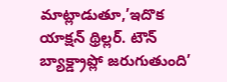మాట్లాడుతూ,’ఇదొక యాక్షన్ థ్రిల్లర్. టౌన్ బ్యాక్డ్రాప్లో జరుగుతుంది’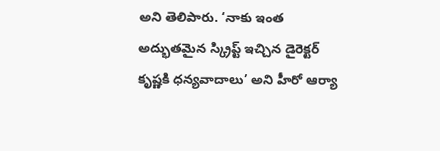అని తెలిపారు. ‘నాకు ఇంత అద్భుతమైన స్క్రిప్ట్ ఇచ్చిన డైరెక్టర్ కృష్ణకి ధన్యవాదాలు’ అని హీరో ఆర్యా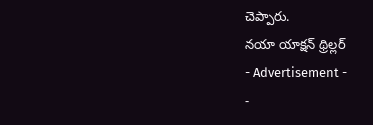చెప్పారు.
నయా యాక్షన్ థ్రిల్లర్
- Advertisement -
-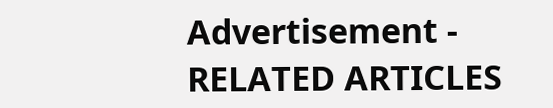Advertisement -
RELATED ARTICLES